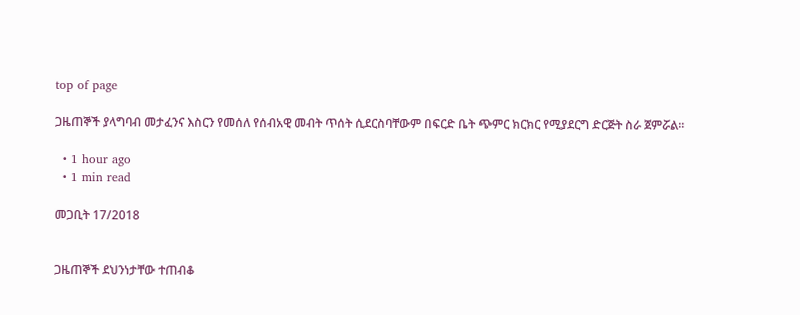top of page

ጋዜጠኞች ያላግባብ መታፈንና እስርን የመሰለ የሰብአዊ መብት ጥሰት ሲደርስባቸውም በፍርድ ቤት ጭምር ክርክር የሚያደርግ ድርጅት ስራ ጀምሯል፡፡

  • 1 hour ago
  • 1 min read

መጋቢት 17/2018


ጋዜጠኞች ደህንነታቸው ተጠብቆ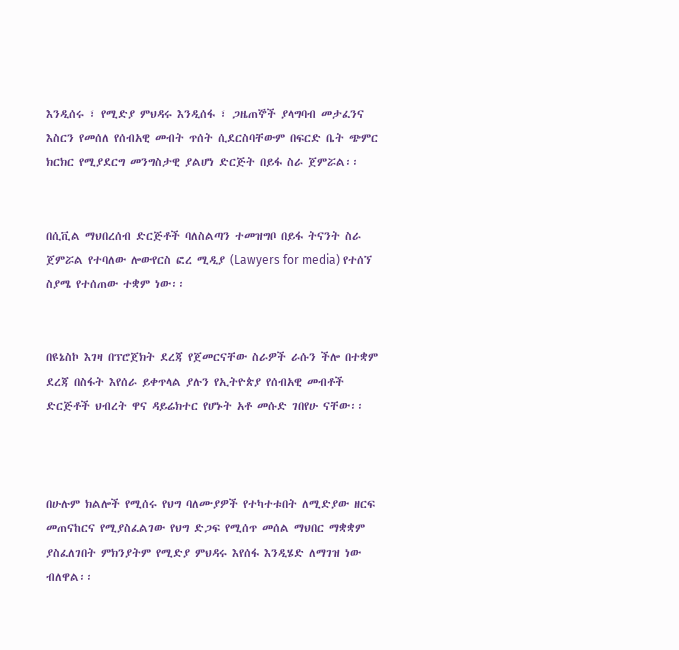እንዲሰሩ ፣ የሚድያ ምህዳሩ እንዲሰፋ ፣ ጋዜጠኞች ያላግባብ መታፈንና እስርን የመሰለ የሰብአዊ መብት ጥሰት ሲደርስባቸውም በፍርድ ቤት ጭምር ክርክር የሚያደርግ መንግስታዊ ያልሆነ ድርጅት በይፋ ስራ ጀምሯል፡፡


በሲቪል ማህበረሰብ ድርጅቶች ባለስልጣን ተመዝግቦ በይፋ ትናንት ስራ ጀምሯል የተባለው ሎውየርስ ፎረ ሚዲያ (Lawyers for media) የተሰኘ ስያሜ የተሰጠው ተቋም ነው፡፡


በዩኔስኮ እገዛ በፕሮጀክት ደረጃ የጀመርናቸው ስራዎች ራሱን ችሎ በተቋም ደረጃ በስፋት እየሰራ ይቀጥላል ያሉን የኢትዮጵያ የሰብአዊ መብቶች ድርጅቶች ህብረት ዋና ዳይሬክተር የሆኑት አቶ መሱድ ገበየሁ ናቸው፡፡



በሁሉም ክልሎች የሚሰሩ የህግ ባለሙያዎች የተካተቱበት ለሚድያው ዘርፍ መጠናከርና የሚያስፈልገው የህግ ድጋፍ የሚሰጥ መሰል ማህበር ማቋቋም ያስፈለገበት ምክንያትም የሚድያ ምህዳሩ እየሰፋ እንዲሄድ ለማገዝ ነው ብለዋል፡፡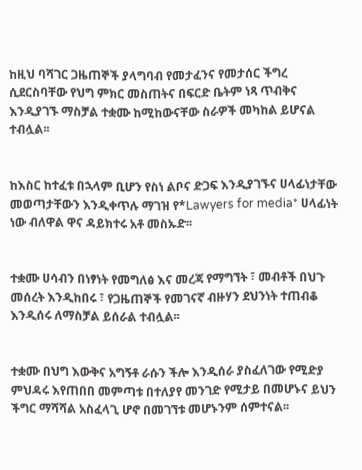ከዚህ ባሻገር ጋዜጠኞች ያላግባብ የመታፈንና የመታሰር ችግረ ሲደርስባቸው የህግ ምክር መስጠትና በፍርድ ቤትም ነጻ ጥብቅና እንዲያገኙ ማስቻል ተቋሙ ከሚከውናቸው ስራዎች መካከል ይሆናል ተብሏል፡፡


ከእስር ከተፈቱ በኋላም ቢሆን የስነ ልቦና ድጋፍ እንዲያገኙና ሀላፊነታቸው መወጣታቸውን እንዲቀጥሉ ማገዝ የ*Lawyers for media* ሀላፊነት ነው ብለዋል ዋና ዳይክተሩ አቶ መስኡድ፡፡


ተቋሙ ሀሳብን በነፃነት የመግለፅ እና መረጃ የማግኘት ፣ መብቶች በህጉ መሰረት እንዲከበሩ ፣ የጋዜጠኞች የመገናኛ ብዙሃን ደህንነት ተጠብቆ እንዲሰሩ ለማስቻል ይሰራል ተብሏል፡፡


ተቋሙ በህግ እውቅና አግኝቶ ራሱን ችሎ እንዲሰራ ያስፈለገው የሚድያ ምህዳሩ እየጠበበ መምጣቱ በተለያየ መንገድ የሚታይ በመሆኑና ይህን ችግር ማሻሻል አስፈላጊ ሆኖ በመገኘቱ መሆኑንም ሰምተናል፡፡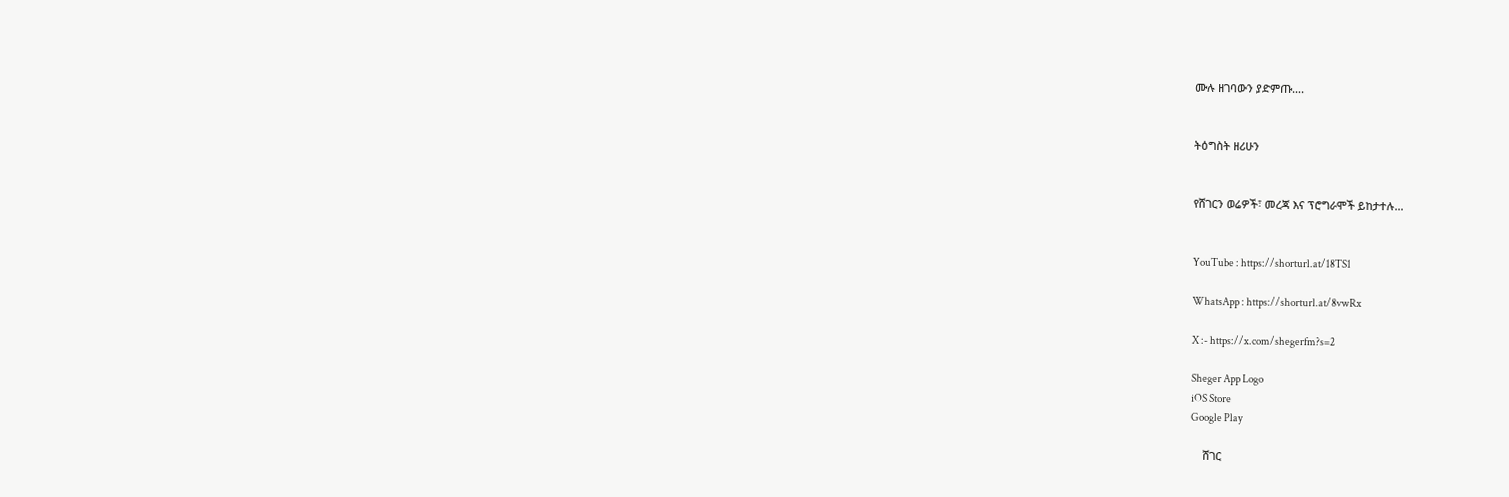ሙሉ ዘገባውን ያድምጡ….


ትዕግስት ዘሪሁን


የሸገርን ወሬዎች፣ መረጃ እና ፕሮግራሞች ይከታተሉ…


YouTube : https://shorturl.at/18TS1

WhatsApp : https://shorturl.at/8vwRx

X :- https://x.com/shegerfm?s=2

Sheger App Logo
iOS Store
Google Play

    ሸገር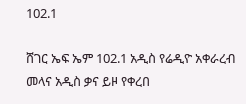102.1

ሸገር ኤፍ ኤም 102.1 አዲስ የሬዲዮ አቀራረብ መላና አዲስ ቃና ይዞ የቀረበ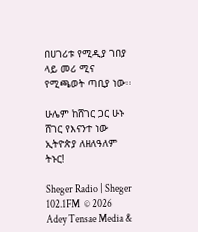በሀገሪቱ የሚዲያ ገበያ ላይ መሪ ሚና የሚጫወት ጣቢያ ነው፡፡

ሁሌም ከሸገር ጋር ሁኑ
ሸገር የእናንተ ነው
ኢትዮጵያ ለዘለዓለም ትኑር!

Sheger Radio | Sheger 102.1FM  © 2026 Adey Tensae Media &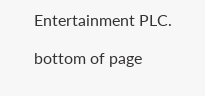Entertainment PLC.

bottom of page